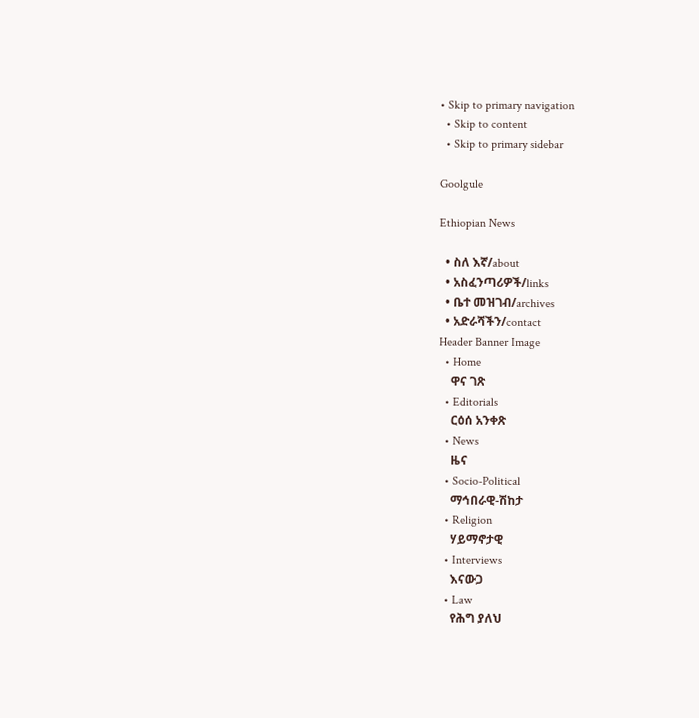• Skip to primary navigation
  • Skip to content
  • Skip to primary sidebar

Goolgule

Ethiopian News

  • ስለ እኛ/about
  • አስፈንጣሪዎች/links
  • ቤተ መዝገብ/archives
  • አድራሻችን/contact
Header Banner Image
  • Home
    ዋና ገጽ
  • Editorials
    ርዕሰ አንቀጽ
  • News
    ዜና
  • Socio-Political
    ማኅበራዊ-ሽከታ
  • Religion
    ሃይማኖታዊ
  • Interviews
    እናውጋ
  • Law
    የሕግ ያለህ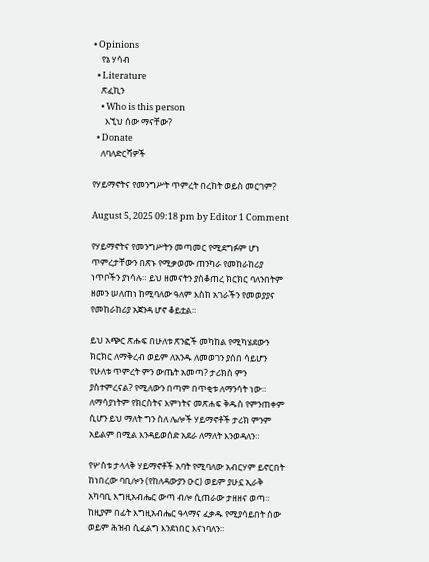• Opinions
    የኔ ሃሳብ
  • Literature
    ጽፈኪን
    • Who is this person
      እኚህ ሰው ማናቸው?
  • Donate
    ለባለድርሻዎች

የሃይማኖትና የመንግሥት ጥምረት በረከት ወይስ መርገም?

August 5, 2025 09:18 pm by Editor 1 Comment

የሃይማኖትና የመንግሥትን መጣመር የሚደግፉም ሆነ ጥምረታቸውን በጽኑ የሚቃወሙ ጠንካራ የመከራከሪያ ነጥቦችን ያነሳሉ። ይህ ዘመናትን ያስቆጠረ ክርክር ባለንበትም ዘመን ሠለጠነ ከሚባለው ዓለም እስከ አገራችን የመወያያና የመከራከሪያ አጀንዳ ሆኖ ቆይቷል።

ይህ አጭር ጽሑፍ በሁለቱ ጽንፎች መካከል የሚካሄደውን ክርክር ለማቅረብ ወይም ለአንዱ ለመወገን ያሰበ ሳይሆን የሁለቱ ጥምረት ምን ውጤት አመጣ? ታሪክስ ምን ያስተምረናል? የሚለውን በጣም በጥቂቱ ለማንሳት ነው። ለማሳያነትም የክርስትና እምነትና መጽሐፍ ቅዱስ የምንጠቀም ሲሆን ይህ ማለት ግን ስለ ሌሎች ሃይማኖቶች ታሪክ ምንም አይልም በሚል እንዳይወሰድ አደራ ለማለት እንወዳለን።

የሦስቱ ታላላቅ ሃይማኖቶች አባት የሚባለው አብርሃም ይኖርበት ከነበረው ባቢሎን (የከለዳውያን ዑር) ወይም ያሁኗ ኢራቅ አካባቢ እግዚአብሔር ውጣ ብሎ ሲጠራው ታዘዘና ወጣ። ከዚያም በፊት እግዚአብሔር ዓላማና ፈቃዱ የሚያሳይበት ሰው ወይም ሕዝብ ሲፈልግ እንደነበር እናነባለን።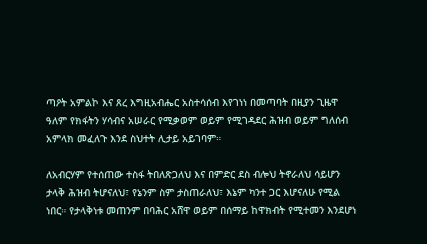ጣዖት አምልኮ እና ጸረ እግዚአብሔር አስተሳሰብ እየገነነ በመጣባት በዚያን ጊዜዋ ዓለም የክፋትን ሃሳብና አሠራር የሚቃወም ወይም የሚገዳደር ሕዝብ ወይም ግለሰብ አምላክ መፈለጉ እንደ ስህተት ሊታይ አይገባም።

ለአብርሃም የተሰጠው ተስፋ ትበለጽጋለህ እና በምድር ደስ ብሎህ ትኖራለህ ሳይሆን ታላቅ ሕዝብ ትሆናለህ፣ የኔንም ስም ታስጠራለህ፣ እኔም ካንተ ጋር እሆናለሁ የሚል ነበር። የታላቅነቱ መጠንም በባሕር አሸዋ ወይም በሰማይ ከዋክብት የሚተመን እንደሆነ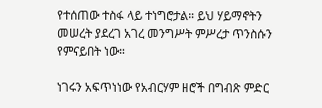የተሰጠው ተስፋ ላይ ተነግሮታል። ይህ ሃይማኖትን መሠረት ያደረገ አገረ መንግሥት ምሥረታ ጥንስሱን የምናይበት ነው።

ነገሩን አፍጥነነው የአብርሃም ዘሮች በግብጽ ምድር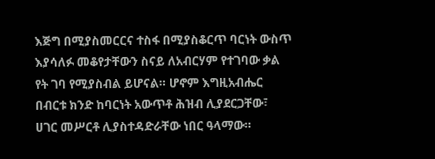እጅግ በሚያስመርርና ተስፋ በሚያስቆርጥ ባርነት ውስጥ እያሳለፉ መቆየታቸውን ስናይ ለአብርሃም የተገባው ቃል የት ገባ የሚያስብል ይሆናል። ሆኖም እግዚአብሔር በብርቱ ክንድ ከባርነት አውጥቶ ሕዝብ ሊያደርጋቸው፣ ሀገር መሥርቶ ሊያስተዳድራቸው ነበር ዓላማው።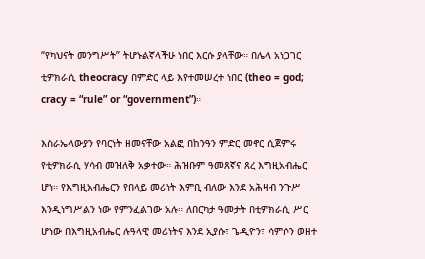“የካህናት መንግሥት” ትሆኑልኛላችሁ ነበር እርሱ ያላቸው። በሌላ አነጋገር ቲዎክራሲ theocracy በምድር ላይ እየተመሠረተ ነበር (theo = god; cracy = “rule” or “government”)።

እስራኤላውያን የባርነት ዘመናቸው አልፎ በከንዓን ምድር መኖር ሲጀምሩ የቲዎክራሲ ሃሳብ መዝለቅ አቃተው። ሕዝቡም ዓመጸኛና ጸረ እግዚአብሔር ሆነ። የእግዚአብሔርን የበላይ መሪነት እምቢ ብለው እንደ አሕዛብ ንጉሥ እንዲነግሥልን ነው የምንፈልገው አሉ። ለበርካታ ዓመታት በቲዎክራሲ ሥር ሆነው በእግዚአብሔር ሉዓላዊ መሪነትና እንደ ኢያሱ፣ ጌዲዮን፣ ሳምሶን ወዘተ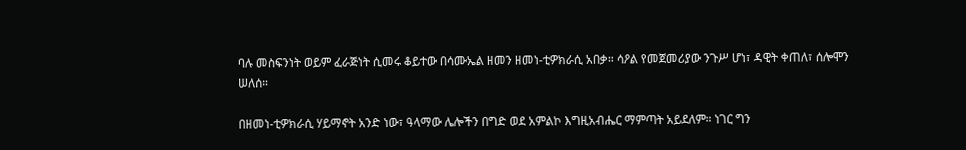ባሉ መስፍንነት ወይም ፈራጅነት ሲመሩ ቆይተው በሳሙኤል ዘመን ዘመነ-ቲዎክራሲ አበቃ። ሳዖል የመጀመሪያው ንጉሥ ሆነ፣ ዳዊት ቀጠለ፣ ሰሎሞን ሠለሰ።

በዘመነ-ቲዎክራሲ ሃይማኖት አንድ ነው፣ ዓላማው ሌሎችን በግድ ወደ አምልኮ እግዚአብሔር ማምጣት አይደለም። ነገር ግን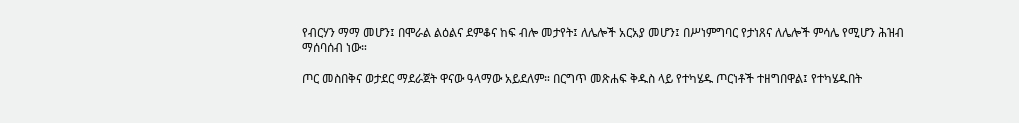የብርሃን ማማ መሆን፤ በሞራል ልዕልና ደምቆና ከፍ ብሎ መታየት፤ ለሌሎች አርአያ መሆን፤ በሥነምግባር የታነጸና ለሌሎች ምሳሌ የሚሆን ሕዝብ ማሰባሰብ ነው።

ጦር መስበቅና ወታደር ማደራጀት ዋናው ዓላማው አይደለም። በርግጥ መጽሐፍ ቅዱስ ላይ የተካሄዱ ጦርነቶች ተዘግበዋል፤ የተካሄዱበት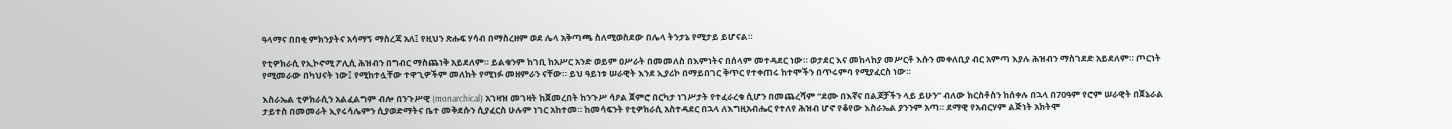ዓላማና በበቂ ምክንያትና አሳማኝ ማስረጃ አለ፤ የዚህን ጽሑፍ ሃሳብ በማስረዘም ወደ ሌላ አቅጣጫ ስለሚወስደው በሌላ ትንታኔ የሚታይ ይሆናል።

የቲዎክራሲ የኢኮኖሚ ፖሊሲ ሕዝብን በግብር ማስጨነቅ አይደለም። ይልቁንም ከገቢ ከአሥር አንድ ወይም ዐሥራት በመመለስ በእምነትና በሰላም መተዳደር ነው። ወታደር እና መከላከያ መሥርቶ እሱን መቀለቢያ ብር አምጣ እያሉ ሕዝብን ማስገደድ አይደለም። ጦርነት የሚመራው በካህናት ነው፤ የሚከተሏቸው ተዋጊዎችም መለከት የሚነፉ መዘምራን ናቸው። ይህ ዓይነቱ ሠራዊት እንደ ኢያሪኮ በማይበገር ቅጥር የተቀጠሩ ከተሞችን በጥሩምባ የሚያፈርስ ነው።

እስራኤል ቲዎክራሲን አልፈልግም ብሎ በንጉሥዊ (monarchical) አገዛዝ መገዛት ከጀመረበት ከንጉሥ ሳዖል ጀምሮ በርካታ ነገሥታት የተፈራረቁ ሲሆን በመጨረሻም “ደሙ በእኛና በልጆቻችን ላይ ይሁን” ብለው ክርስቶስን ከሰቀሉ በኋላ በ70ዓም የሮም ሠራዊት በጀኔራል ታይተስ በመመራት ኢየሩሳሌምን ሲያወድማትና ቤተ መቅደሱን ሲያፈርስ ሁሉም ነገር አከተመ። ከመሳፍንት የቲዎክራሲ አስተዳደር በኋላ ለእግዚአብሔር የተለየ ሕዝብ ሆኖ የቆየው እስራኤል ያንንም አጣ። ደማዊ የአብርሃም ልጅነት አክትሞ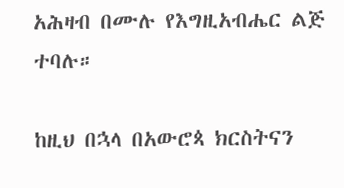አሕዛብ በሙሉ የእግዚአብሔር ልጅ ተባሉ።

ከዚህ በኋላ በአውሮጳ ክርስትናን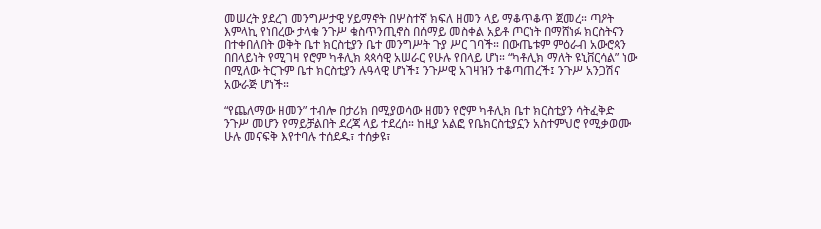መሠረት ያደረገ መንግሥታዊ ሃይማኖት በሦስተኛ ክፍለ ዘመን ላይ ማቆጥቆጥ ጀመረ። ጣዖት እምላኪ የነበረው ታላቁ ንጉሥ ቁስጥንጢኖስ በሰማይ መስቀል አይቶ ጦርነት በማሸነፉ ክርስትናን በተቀበለበት ወቅት ቤተ ክርስቲያን ቤተ መንግሥት ጉያ ሥር ገባች። በውጤቱም ምዕራብ አውሮጳን በበላይነት የሚገዛ የሮም ካቶሊክ ጳጳሳዊ አሠራር የሁሉ የበላይ ሆነ። “ካቶሊክ ማለት ዩኒቨርሳል” ነው በሚለው ትርጉም ቤተ ክርስቲያን ሉዓላዊ ሆነች፤ ንጉሥዊ አገዛዝን ተቆጣጠረች፤ ንጉሥ አንጋሽና አውራጅ ሆነች።

“የጨለማው ዘመን” ተብሎ በታሪክ በሚያወሳው ዘመን የሮም ካቶሊክ ቤተ ክርስቲያን ሳትፈቅድ ንጉሥ መሆን የማይቻልበት ደረጃ ላይ ተደረሰ። ከዚያ አልፎ የቤክርስቲያኗን አስተምህሮ የሚቃወሙ ሁሉ መናፍቅ እየተባሉ ተሰደዱ፣ ተሰቃዩ፣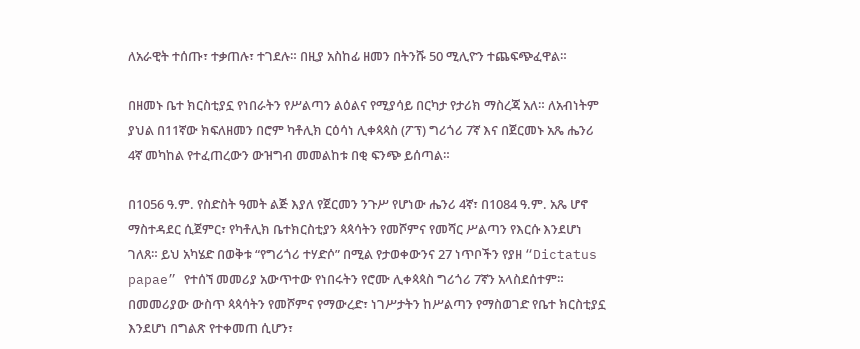ለአራዊት ተሰጡ፣ ተቃጠሉ፣ ተገደሉ። በዚያ አስከፊ ዘመን በትንሹ 50 ሚሊዮን ተጨፍጭፈዋል።

በዘመኑ ቤተ ክርስቲያኗ የነበራትን የሥልጣን ልዕልና የሚያሳይ በርካታ የታሪክ ማስረጃ አለ። ለአብነትም ያህል በ11ኛው ክፍለዘመን በሮም ካቶሊክ ርዕሳነ ሊቀጳጳስ (ፖፕ) ግሪጎሪ 7ኛ እና በጀርመኑ አጼ ሔንሪ 4ኛ መካከል የተፈጠረውን ውዝግብ መመልከቱ በቂ ፍንጭ ይሰጣል።

በ1056 ዓ.ም. የስድስት ዓመት ልጅ እያለ የጀርመን ንጉሥ የሆነው ሔንሪ 4ኛ፣ በ1084 ዓ.ም. አጼ ሆኖ ማስተዳደር ሲጀምር፣ የካቶሊክ ቤተክርስቲያን ጳጳሳትን የመሾምና የመሻር ሥልጣን የእርሱ እንደሆነ ገለጸ። ይህ አካሄድ በወቅቱ “የግሪጎሪ ተሃድሶ” በሚል የታወቀውንና 27 ነጥቦችን የያዘ “Dictatus papae” የተሰኘ መመሪያ አውጥተው የነበሩትን የሮሙ ሊቀጳጳስ ግሪጎሪ 7ኛን አላስደሰተም። በመመሪያው ውስጥ ጳጳሳትን የመሾምና የማውረድ፣ ነገሥታትን ከሥልጣን የማስወገድ የቤተ ክርስቲያኗ እንደሆነ በግልጽ የተቀመጠ ሲሆን፣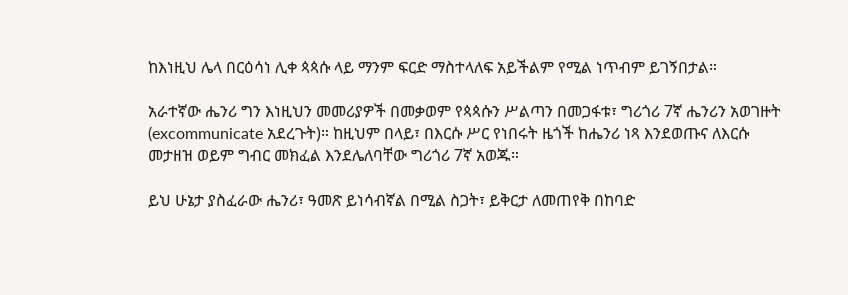ከእነዚህ ሌላ በርዕሳነ ሊቀ ጳጳሱ ላይ ማንም ፍርድ ማስተላለፍ አይችልም የሚል ነጥብም ይገኝበታል።

አራተኛው ሔንሪ ግን እነዚህን መመሪያዎች በመቃወም የጳጳሱን ሥልጣን በመጋፋቱ፣ ግሪጎሪ 7ኛ ሔንሪን አወገዙት (excommunicate አደረጉት)። ከዚህም በላይ፣ በእርሱ ሥር የነበሩት ዜጎች ከሔንሪ ነጻ እንደወጡና ለእርሱ መታዘዝ ወይም ግብር መክፈል እንደሌለባቸው ግሪጎሪ 7ኛ አወጁ።

ይህ ሁኔታ ያስፈራው ሔንሪ፣ ዓመጽ ይነሳብኛል በሚል ስጋት፣ ይቅርታ ለመጠየቅ በከባድ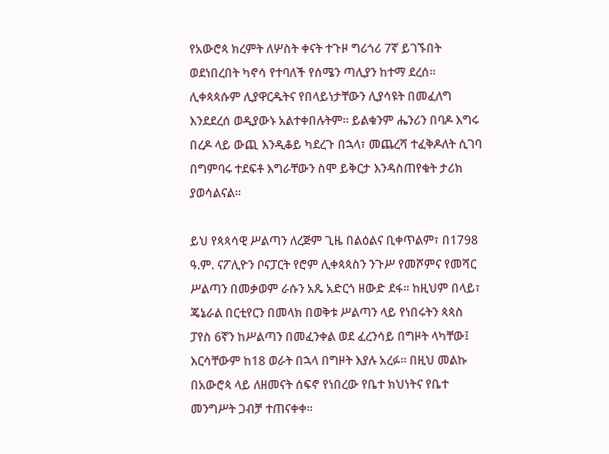የአውሮጳ ክረምት ለሦስት ቀናት ተጉዞ ግሪጎሪ 7ኛ ይገኙበት ወደነበረበት ካኖሳ የተባለች የሰሜን ጣሊያን ከተማ ደረሰ። ሊቀጳጳሱም ሊያዋርዱትና የበላይነታቸውን ሊያሳዩት በመፈለግ እንደደረሰ ወዲያውኑ አልተቀበሉትም። ይልቁንም ሔንሪን በባዶ እግሩ በረዶ ላይ ውጪ እንዲቆይ ካደረጉ በኋላ፣ መጨረሻ ተፈቅዶለት ሲገባ በግምባሩ ተደፍቶ እግራቸውን ስሞ ይቅርታ እንዳስጠየቁት ታሪክ ያወሳልናል።

ይህ የጳጳሳዊ ሥልጣን ለረጅም ጊዜ በልዕልና ቢቀጥልም፣ በ1798 ዓ.ም. ናፖሊዮን ቦናፓርት የሮም ሊቀጳጳስን ንጉሥ የመሾምና የመሻር ሥልጣን በመቃወም ራሱን አጼ አድርጎ ዘውድ ደፋ። ከዚህም በላይ፣ ጄኔራል በርቲየርን በመላክ በወቅቱ ሥልጣን ላይ የነበሩትን ጳጳስ ፓየስ 6ኛን ከሥልጣን በመፈንቀል ወደ ፈረንሳይ በግዞት ላካቸው፤ እርሳቸውም ከ18 ወራት በኋላ በግዞት እያሉ አረፉ። በዚህ መልኩ በአውሮጳ ላይ ለዘመናት ሰፍኖ የነበረው የቤተ ክህነትና የቤተ መንግሥት ጋብቻ ተጠናቀቀ።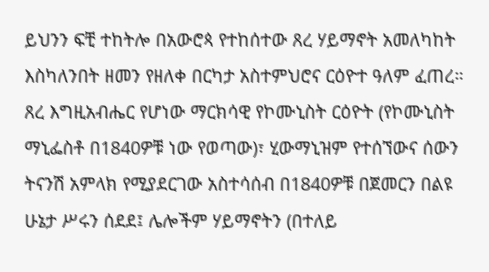ይህንን ፍቺ ተከትሎ በአውሮጳ የተከሰተው ጸረ ሃይማኖት አመለካከት እስካለንበት ዘመን የዘለቀ በርካታ አስተምህሮና ርዕዮተ ዓለም ፈጠረ። ጸረ እግዚአብሔር የሆነው ማርክሳዊ የኮሙኒስት ርዕዮት (የኮሙኒስት ማኒፌስቶ በ1840ዎቹ ነው የወጣው)፣ ሂውማኒዝም የተሰኘውና ሰውን ትናንሽ አምላክ የሚያደርገው አስተሳሰብ በ1840ዎቹ በጀመርን በልዩ ሁኔታ ሥሩን ሰደደ፤ ሌሎችም ሃይማኖትን (በተለይ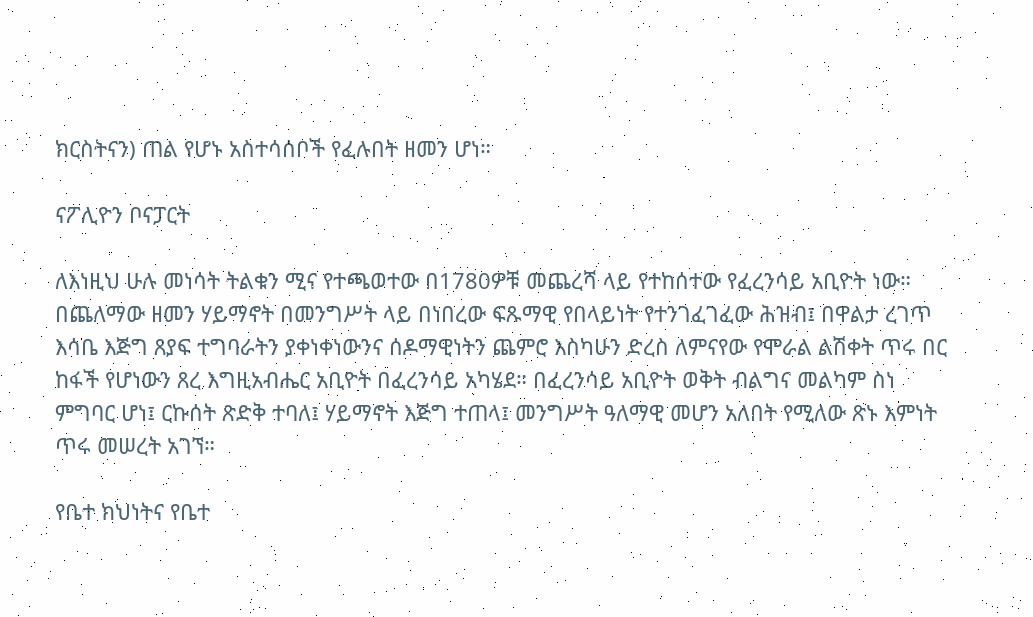ክርስትናን) ጠል የሆኑ አስተሳሰቦች የፈሉበት ዘመን ሆነ።

ናፖሊዮን ቦናፓርት

ለእነዚህ ሁሉ መነሳት ትልቁን ሚና የተጫወተው በ1780ዎቹ መጨረሻ ላይ የተከሰተው የፈረንሳይ አቢዮት ነው። በጨለማው ዘመን ሃይማኖት በመንግሥት ላይ በነበረው ፍጹማዊ የበላይነት የተንገፈገፈው ሕዝብ፤ በዋልታ ረገጥ እሳቤ እጅግ ጸያፍ ተግባራትን ያቀነቀነውንና ሰዶማዊነትን ጨምሮ እስካሁን ድረስ ለምናየው የሞራል ልሽቀት ጥሩ በር ከፋች የሆነውን ጸረ እግዚአብሔር አቢዮት በፈረንሳይ አካሄደ። በፈረንሳይ አቢዮት ወቅት ብልግና መልካም ስነ ምግባር ሆነ፤ ርኩሰት ጽድቅ ተባለ፤ ሃይማኖት እጅግ ተጠላ፤ መንግሥት ዓለማዊ መሆን አለበት የሚለው ጽኑ እምነት ጥሩ መሠረት አገኘ።

የቤተ ክህነትና የቤተ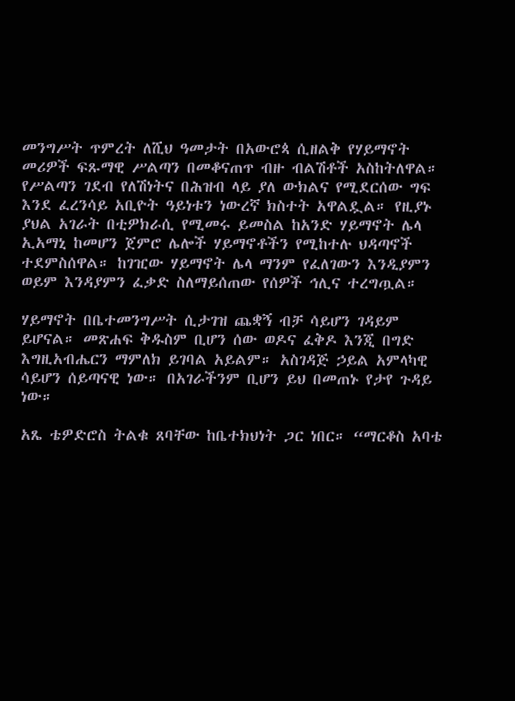መንግሥት ጥምረት ለሺህ ዓመታት በአውሮጳ ሲዘልቅ የሃይማኖት መሪዎች ፍጹማዊ ሥልጣን በመቆናጠጥ ብዙ ብልሽቶች አስከትለዋል። የሥልጣን ገደብ የለሽነትና በሕዝብ ላይ ያለ ውክልና የሚደርሰው ግፍ እንደ ፈረንሳይ አቢዮት ዓይነቱን ነውረኛ ክስተት አዋልዷል። የዚያኑ ያህል አገራት በቲዎክራሲ የሚመሩ ይመስል ከአንድ ሃይማኖት ሌላ ኢአማኒ ከመሆን ጀምሮ ሌሎች ሃይማኖቶችን የሚከተሉ ህዳጣኖች ተደምስሰዋል። ከገዢው ሃይማኖት ሌላ ማንም የፈለገውን እንዲያምን ወይም እንዳያምን ፈቃድ ስለማይሰጠው የሰዎች ኅሊና ተረግጧል።

ሃይማኖት በቤተመንግሥት ሲታገዝ ጨቋኝ ብቻ ሳይሆን ገዳይም ይሆናል። መጽሐፍ ቅዱስም ቢሆን ሰው ወዶና ፈቅዶ እንጂ በግድ እግዚአብሔርን ማምለክ ይገባል አይልም። አስገዳጅ ኃይል አምላካዊ ሳይሆን ሰይጣናዊ ነው። በአገራችንም ቢሆን ይህ በመጠኑ የታየ ጉዳይ ነው።

አጼ ቴዎድሮስ ትልቁ ጸባቸው ከቤተክህነት ጋር ነበር። “ማርቆስ አባቴ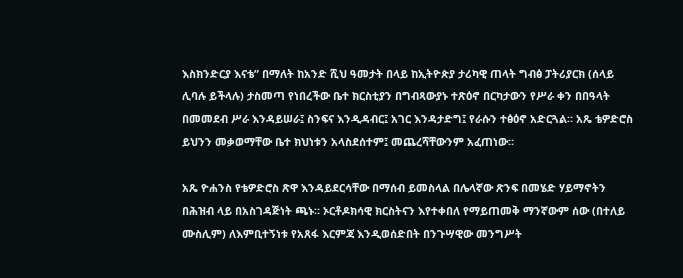እስክንድርያ እናቴ” በማለት ከአንድ ሺህ ዓመታት በላይ ከኢትዮጵያ ታሪካዊ ጠላት ግብፅ ፓትሪያርክ (ሰላይ ሊባሉ ይችላሉ) ታስመጣ የነበረችው ቤተ ክርስቲያን በግብጻውያኑ ተጽዕኖ በርካታውን የሥራ ቀን በበዓላት በመመደብ ሥራ እንዳይሠራ፤ ስንፍና እንዲዳብር፤ አገር እንዳታድግ፤ የራሱን ተፅዕኖ አድርጓል። አጼ ቴዎድሮስ ይህንን መቃወማቸው ቤተ ክህነቱን አላስደሰተም፤ መጨረሻቸውንም አፈጠነው።

አጼ ዮሐንስ የቴዎድሮስ ጽዋ እንዳይደርሳቸው በማሰብ ይመስላል በሌላኛው ጽንፍ በመሄድ ሃይማኖትን በሕዝብ ላይ በአስገዳጅነት ጫኑ። ኦርቶዶክሳዊ ክርስትናን እየተቀበለ የማይጠመቅ ማንኛውም ሰው (በተለይ ሙስሊም) ለእምቢተኝነቱ የአጸፋ እርምጃ እንዲወሰድበት በንጉሣዊው መንግሥት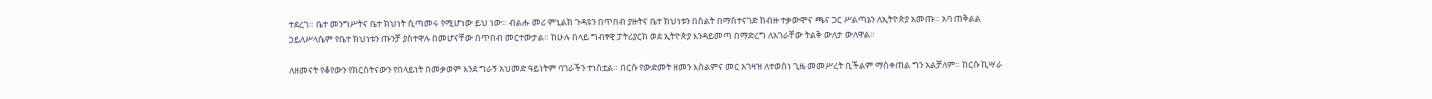ተደረገ። ቤተ መንግሥትና ቤተ ክህነት ሲጣመሩ የሚሆነው ይህ ነው። ብልሑ መሪ ምኒልክ ጉዳዩን በጥበብ ያዙትና ቤተ ክህነቱን በስልት በማስተናገድ ከብዙ ተቃውሞና ጫና ጋር ሥልጣኔን ለኢትዮጵያ አመጡ። አባ ጠቅልል ኃይለሥላሴም የቤተ ክህነቱን ጡንቻ ያስተዋሉ በመሆናቸው በጥበብ መርተውታል። ከሁሉ በላይ ግብፃዊ ፓትሪያርክ ወደ ኢትዮጵያ እንዳይመጣ በማድረግ ለአገራቸው ትልቅ ውለታ ውለዋል።

ለዘመናት የቆየውን የክርስትናውን የበላይነት በመቃወም እንደ ግራኝ አህመድ ዓይነትም ባገራችን ተነስቷል። በርሱ የውድመት ዘመን እስልምና መር አገዛዝ ለተወሰነ ጊዜ መመሥረት ቢችልም ማስቀጠል ግን አልቻለም። ከርሱ ኪሣራ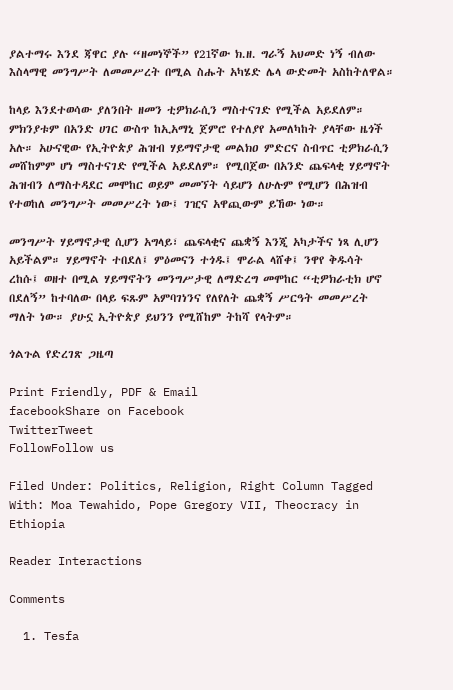ያልተማሩ እንደ ጃዋር ያሉ “ዘመነኞች” የ21ኛው ክ.ዘ. ግራኝ አህመድ ነኝ ብለው እስላማዊ መንግሥት ለመመሥረት በሚል ስሑት አካሄድ ሌላ ውድመት አስከትለዋል።

ከላይ እንደተወሳው ያለንበት ዘመን ቲዎክራሲን ማስተናገድ የሚችል አይደለም። ምክንያቱም በአንድ ሀገር ውስጥ ከኢአማኒ ጀምሮ የተለያየ አመለካከት ያላቸው ዜጎች አሉ። አሁናዊው የኢትዮጵያ ሕዝብ ሃይማኖታዊ መልክዐ ምድርና ስብጥር ቲዎክራሲን መሸከምም ሆነ ማስተናገድ የሚችል አይደለም። የሚበጀው በአንድ ጨፍላቂ ሃይማኖት ሕዝብን ለማስተዳደር መሞከር ወይም መመኘት ሳይሆን ለሁሉም የሚሆን በሕዝብ የተወከለ መንግሥት መመሥረት ነው፤ ገዢና አዋጪውም ይኸው ነው።

መንግሥት ሃይማኖታዊ ሲሆን አግላይ፣ ጨፍላቂና ጨቋኝ እንጂ አካታችና ነጻ ሊሆን አይችልም። ሃይማኖት ተበደለ፤ ምዕመናን ተጎዱ፤ ሞራል ላሸቀ፤ ንዋየ ቅዱሳት ረከሱ፤ ወዘተ በሚል ሃይማኖትን መንግሥታዊ ለማድረግ መሞከር “ቲዎክራቲክ ሆኖ በደለኝ” ከተባለው በላይ ፍጹም አምባገነንና የለየለት ጨቋኝ ሥርዓት መመሥረት ማለት ነው። ያሁኗ ኢትዮጵያ ይህንን የሚሸከም ትከሻ የላትም።

ጎልጉል የድረገጽ ጋዜጣ

Print Friendly, PDF & Email
facebookShare on Facebook
TwitterTweet
FollowFollow us

Filed Under: Politics, Religion, Right Column Tagged With: Moa Tewahido, Pope Gregory VII, Theocracy in Ethiopia

Reader Interactions

Comments

  1. Tesfa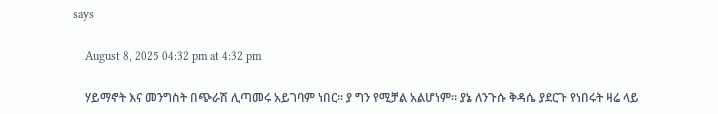says

    August 8, 2025 04:32 pm at 4:32 pm

    ሃይማኖት እና መንግስት በጭራሽ ሊጣመሩ አይገባም ነበር። ያ ግን የሚቻል አልሆነም። ያኔ ለንጉሱ ቅዳሴ ያደርጉ የነበሩት ዛሬ ላይ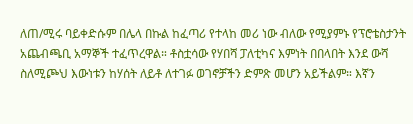ለጠ/ሚሩ ባይቀድሱም በሌላ በኩል ከፈጣሪ የተላከ መሪ ነው ብለው የሚያምኑ የፕሮቴስታንት አጨብጫቢ አማኞች ተፈጥረዋል። ቶስቷሳው የሃበሻ ፓለቲካና እምነት በበላበት እንደ ውሻ ስለሚጮህ እውነቱን ከሃሰት ለይቶ ለተገፉ ወገኖቻችን ድምጽ መሆን አይችልም። እኛን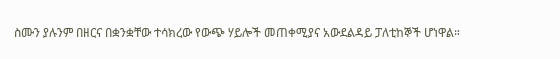ስሙን ያሉንም በዘርና በቋንቋቸው ተሳክረው የውጭ ሃይሎች መጠቀሚያና አውደልዳይ ፓለቲከኞች ሆነዋል።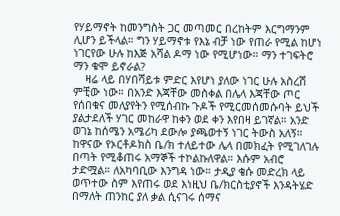የሃይማኖት ከመንግስት ጋር መጣመር በረከትም እርግማንም ሊሆን ይችላል። ግን ሃይማኖቱ የእኔ ብቻ ነው የጠራ የሚል ከሆነ ነገርየው ሁሉ ከእጅ አሻል ዶማ ነው የሚሆነው። ማን ተገፍትሮ ማን ቁሞ ይኖራል?
    ዛሬ ላይ በሃበሻይቱ ምድር እየሆነ ያለው ነገር ሁሉ አስረሽ ምቺው ነው። በአንድ እጃቸው መስቀል በሌላ እጃቸው ጦር የሰበቁና መለያየትን የሚሰብኩ ጉዶች የሚርመሰመሱባት ይህች ያልታደለች ሃገር መከራዋ ከቀን ወደ ቀን እየበዛ ይገኛል። አንድ ወገኔ ከሰሜን አሜሪካ ደውሎ ያጫወተኝ ነገር ትውስ አለኝ። ከዋናው የኦርቶዶክስ ቤ/ክ ተለይተው ሌላ በመክፈት የሚገለገሉ በጣት የሚቆጠሩ አማኞች ተኮልኩለዋል። እሱም አብሮ ታድሟል። ለአካባቢው እንግዳ ነው። ታዲያ ቄሱ መድረክ ላይ ወጥተው ስም እየጠሩ ወደ እነዚህ ቤ/ክርስቲያኖች እንዳትሄድ በማለት ጠንከር ያለ ቃል ሲናገሩ ሰማና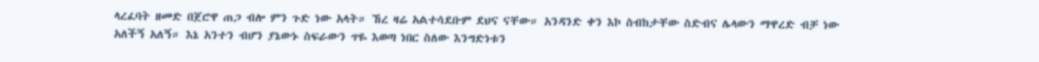ላረፈባት ዘመድ በጀሮዋ ጠጋ ብሎ ምን ጉድ ነው አላት። ኸረ ዛሬ አልተሳደቡም ደህና ናቸው። አንዳንድ ቀን እኮ ስብከታቸው ስድብና ሌላውን ማዋረድ ብቻ ነው አለችኝ አለኝ። እኔ አንተን ብሆን ያኔውኑ ስፍራውን ጥዬ እወጣ ነበር ስለው እንግድነቱን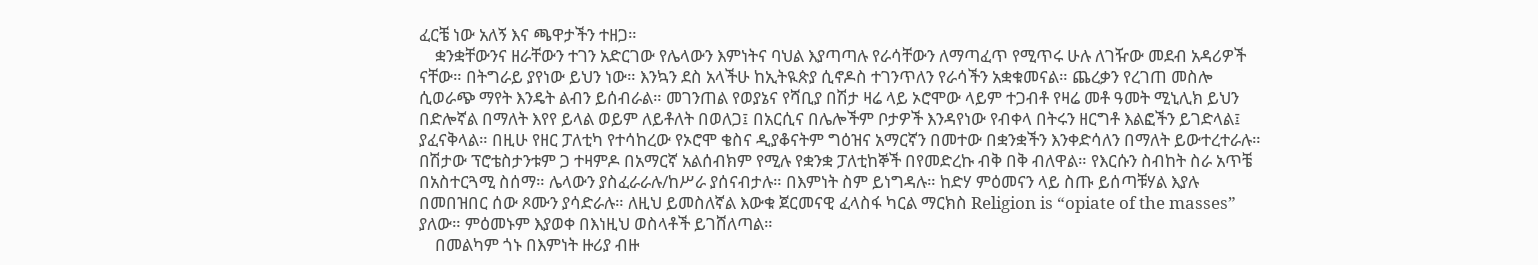ፈርቼ ነው አለኝ እና ጫዋታችን ተዘጋ።
    ቋንቋቸውንና ዘራቸውን ተገን አድርገው የሌላውን እምነትና ባህል እያጣጣሉ የራሳቸውን ለማጣፈጥ የሚጥሩ ሁሉ ለገዥው መደብ አዳሪዎች ናቸው። በትግራይ ያየነው ይህን ነው። እንኳን ደስ አላችሁ ከኢትዪጵያ ሲኖዶስ ተገንጥለን የራሳችን አቋቁመናል። ጨረቃን የረገጠ መስሎ ሲወራጭ ማየት እንዴት ልብን ይሰብራል። መገንጠል የወያኔና የሻቢያ በሽታ ዛሬ ላይ ኦሮሞው ላይም ተጋብቶ የዛሬ መቶ ዓመት ሚኒሊክ ይህን በድሎኛል በማለት እየየ ይላል ወይም ለይቶለት በወለጋ፤ በአርሲና በሌሎችም ቦታዎች እንዳየነው የብቀላ በትሩን ዘርግቶ እልፎችን ይገድላል፤ ያፈናቅላል። በዚሁ የዘር ፓለቲካ የተሳከረው የኦሮሞ ቄስና ዲያቆናትም ግዕዝና አማርኛን በመተው በቋንቋችን እንቀድሳለን በማለት ይውተረተራሉ። በሽታው ፕሮቴስታንቱም ጋ ተዛምዶ በአማርኛ አልሰብክም የሚሉ የቋንቋ ፓለቲከኞች በየመድረኩ ብቅ በቅ ብለዋል። የእርሱን ስብከት ስራ አጥቼ በአስተርጓሚ ስሰማ። ሌላውን ያስፈራራሉ/ከሥራ ያሰናብታሉ። በእምነት ስም ይነግዳሉ። ከድሃ ምዕመናን ላይ ስጡ ይሰጣቹሃል እያሉ በመበዝበር ሰው ጾሙን ያሳድራሉ። ለዚህ ይመስለኛል እውቁ ጀርመናዊ ፈላስፋ ካርል ማርክስ Religion is “opiate of the masses” ያለው። ምዕመኑም እያወቀ በእነዚህ ወስላቶች ይገሸለጣል።
    በመልካም ጎኑ በእምነት ዙሪያ ብዙ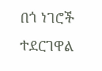በጎ ነገሮች ተደርገዋል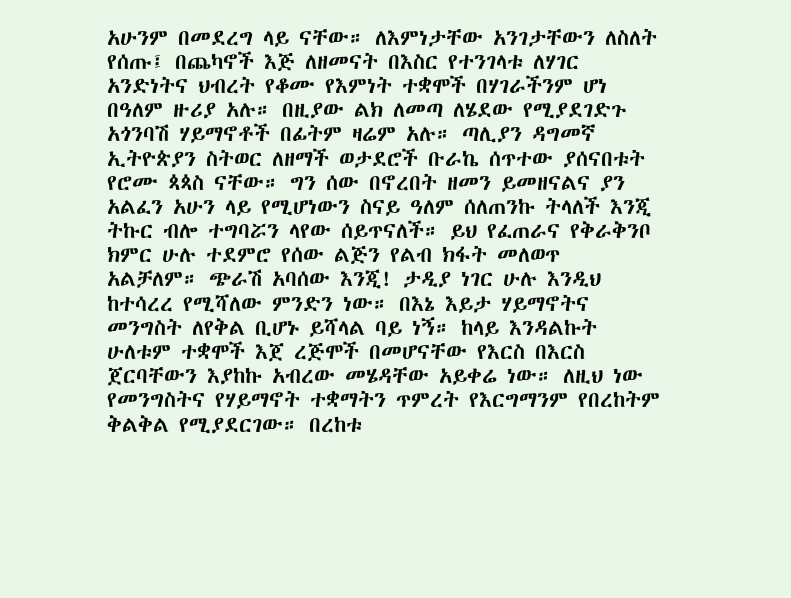አሁንም በመደረግ ላይ ናቸው። ለእምነታቸው አንገታቸውን ለስለት የሰጡ፤ በጨካኖች እጅ ለዘመናት በእስር የተንገላቱ ለሃገር አንድነትና ህብረት የቆሙ የእምነት ተቋሞች በሃገራችንም ሆነ በዓለም ዙሪያ አሉ። በዚያው ልክ ለመጣ ለሄደው የሚያደገድጉ አጎንባሽ ሃይማኖቶች በፊትም ዛሬም አሉ። ጣሊያን ዳግመኛ ኢትዮጵያን ስትወር ለዘማች ወታደሮች ቡራኬ ሰጥተው ያሰናበቱት የሮሙ ጳጳስ ናቸው። ግን ሰው በኖረበት ዘመን ይመዘናልና ያን አልፈን አሁን ላይ የሚሆነውን ስናይ ዓለም ሰለጠንኩ ትላለች እንጂ ትኩር ብሎ ተግባሯን ላየው ሰይጥናለች። ይህ የፈጠራና የቅራቅንቦ ክምር ሁሉ ተደምሮ የሰው ልጅን የልብ ክፋት መለወጥ አልቻለም። ጭራሽ አባሰው እንጂ! ታዲያ ነገር ሁሉ እንዲህ ከተሳረረ የሚሻለው ምንድን ነው። በእኔ እይታ ሃይማኖትና መንግስት ለየቅል ቢሆኑ ይሻላል ባይ ነኝ። ከላይ እንዳልኩት ሁለቱም ተቋሞች እጀ ረጅሞች በመሆናቸው የእርስ በእርስ ጀርባቸውን እያከኩ አብረው መሄዳቸው አይቀሬ ነው። ለዚህ ነው የመንግስትና የሃይማኖት ተቋማትን ጥምረት የእርግማንም የበረከትም ቅልቅል የሚያደርገው። በረከቱ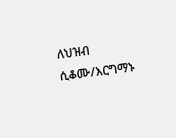ለህዝብ ሲቆሙ/እርግማኑ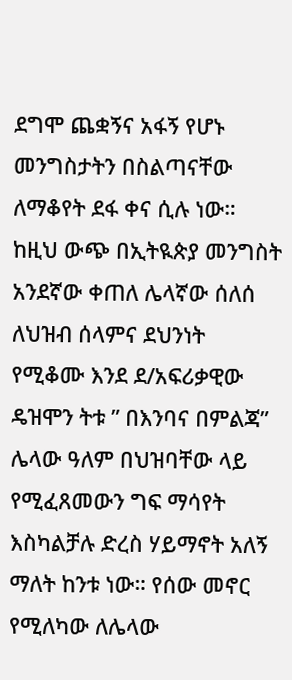ደግሞ ጨቋኝና አፋኝ የሆኑ መንግስታትን በስልጣናቸው ለማቆየት ደፋ ቀና ሲሉ ነው። ከዚህ ውጭ በኢትዪጵያ መንግስት አንደኛው ቀጠለ ሌላኛው ሰለሰ ለህዝብ ሰላምና ደህንነት የሚቆሙ እንደ ደ/አፍሪቃዊው ዴዝሞን ትቱ ” በእንባና በምልጃ” ሌላው ዓለም በህዝባቸው ላይ የሚፈጸመውን ግፍ ማሳየት እስካልቻሉ ድረስ ሃይማኖት አለኝ ማለት ከንቱ ነው። የሰው መኖር የሚለካው ለሌላው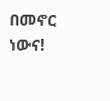በመኖር ነውና!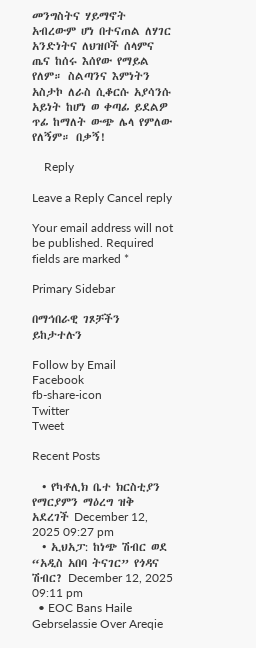መንግስትና ሃይማኖት አብረውም ሆነ በተናጠል ለሃገር አንድነትና ለህዝቦች ሰላምና ጤና ከሰሩ እሰየው የማይል የለም። ስልጣንና እምነትን አስታኮ ለራስ ሲቆርሱ አያሳንሱ አይነት ከሆነ ወ ቀጣፊ ይደልዎ ጥፊ ከማለት ውጭ ሌላ የምለው የለኝም። በቃኝ!

    Reply

Leave a Reply Cancel reply

Your email address will not be published. Required fields are marked *

Primary Sidebar

በማኅበራዊ ገጾቻችን ይከታተሉን

Follow by Email
Facebook
fb-share-icon
Twitter
Tweet

Recent Posts

  • የካቶሊክ ቤተ ክርስቲያን የማርያምን ማዕረግ ዝቅ አደረገች December 12, 2025 09:27 pm
  • ኢህአፓ: ከነጭ ሽብር ወደ “አዲስ አበባ ትናገር” የጎዳና ሽብር? December 12, 2025 09:11 pm
  • EOC Bans Haile Gebrselassie Over Areqie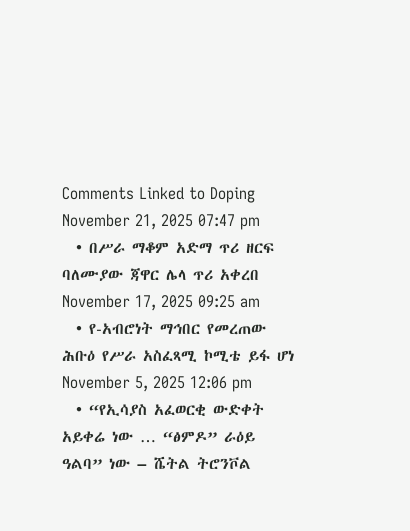Comments Linked to Doping November 21, 2025 07:47 pm
  • በሥራ ማቆም አድማ ጥሪ ዘርፍ ባለሙያው ጃዋር ሌላ ጥሪ አቀረበ November 17, 2025 09:25 am
  • የ-አብሮነት ማኅበር የመረጠው ሕቡዕ የሥራ አስፈጻሚ ኮሚቴ ይፋ ሆነ November 5, 2025 12:06 pm
  • “የኢሳያስ አፈወርቂ ውድቀት አይቀሬ ነው … “ፅምዶ” ራዕይ ዓልባ” ነው – ሼትል ትሮንቮል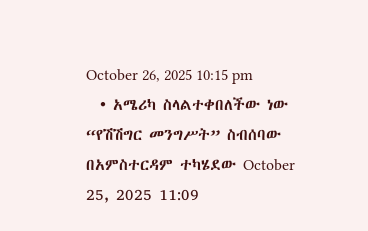October 26, 2025 10:15 pm
  • አሜሪካ ስላልተቀበለችው ነው “የሽሽግር መንግሥት” ስብሰባው በአምስተርዳም ተካሄደው October 25, 2025 11:09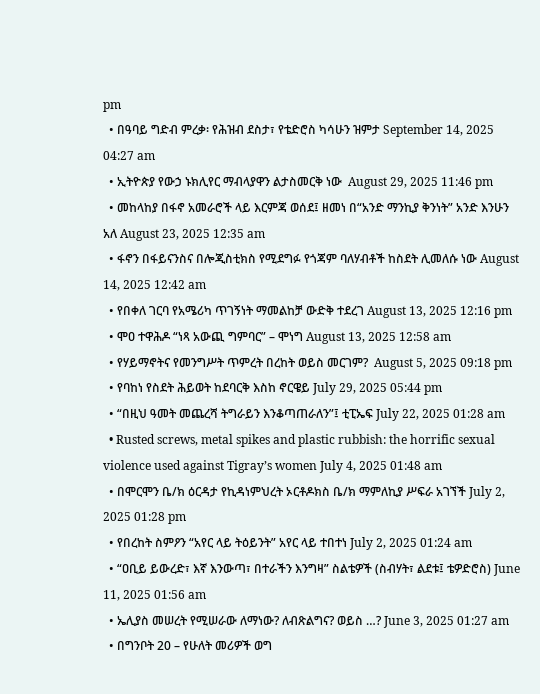pm
  • በዓባይ ግድብ ምረቃ፡ የሕዝብ ደስታ፣ የቴድሮስ ካሳሁን ዝምታ September 14, 2025 04:27 am
  • ኢትዮጵያ የውኃ ኑክሊየር ማብላያዋን ልታስመርቅ ነው  August 29, 2025 11:46 pm
  • መከላከያ በፋኖ አመራሮች ላይ እርምጃ ወሰደ፤ ዘመነ በ“አንድ ማንኪያ ቅንነት” አንድ እንሁን አለ August 23, 2025 12:35 am
  • ፋኖን በፋይናንስና በሎጂስቲክስ የሚደግፉ የጎጃም ባለሃብቶች ከስደት ሊመለሱ ነው August 14, 2025 12:42 am
  • የበቀለ ገርባ የአሜሪካ ጥገኝነት ማመልከቻ ውድቅ ተደረገ August 13, 2025 12:16 pm
  • ሞዐ ተዋሕዶ “ነጻ አውጪ ግምባር” – ሞነግ August 13, 2025 12:58 am
  • የሃይማኖትና የመንግሥት ጥምረት በረከት ወይስ መርገም?  August 5, 2025 09:18 pm
  • የባከነ የስደት ሕይወት ከደባርቅ እስከ ኖርዌይ July 29, 2025 05:44 pm
  • “በዚህ ዓመት መጨረሻ ትግራይን እንቆጣጠራለን”፤ ቲፒኤፍ July 22, 2025 01:28 am
  • Rusted screws, metal spikes and plastic rubbish: the horrific sexual violence used against Tigray’s women July 4, 2025 01:48 am
  • በሞርሞን ቤ/ክ ዕርዳታ የኪዳነምህረት ኦርቶዶክስ ቤ/ክ ማምለኪያ ሥፍራ አገኘች July 2, 2025 01:28 pm
  • የበረከት ስምዖን “አየር ላይ ትዕይንት” አየር ላይ ተበተነ July 2, 2025 01:24 am
  • “ዐቢይ ይውረድ፣ እኛ እንውጣ፣ በተራችን እንግዛ” ስልቴዎች (ስብሃት፣ ልደቱ፤ ቴዎድሮስ) June 11, 2025 01:56 am
  • ኤሊያስ መሠረት የሚሠራው ለማነው? ለብጽልግና? ወይስ …? June 3, 2025 01:27 am
  • በግንቦት 20 – የሁለት መሪዎች ወግ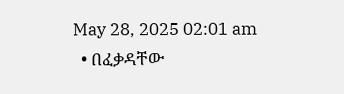May 28, 2025 02:01 am
  • በፈቃዳቸው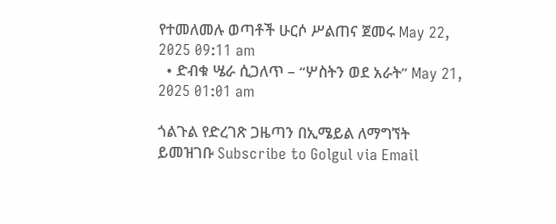የተመለመሉ ወጣቶች ሁርሶ ሥልጠና ጀመሩ May 22, 2025 09:11 am
  • ድብቁ ሤራ ሲጋለጥ – “ሦስትን ወደ አራት” May 21, 2025 01:01 am

ጎልጉል የድረገጽ ጋዜጣን በኢሜይል ለማግኘት ይመዝገቡ Subscribe to Golgul via Email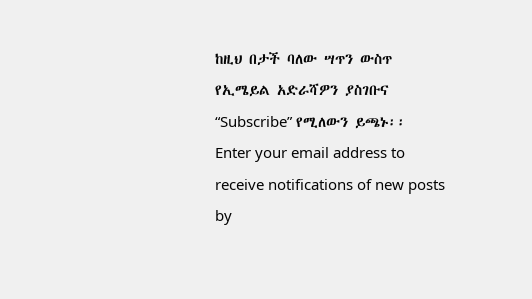ከዚህ በታች ባለው ሣጥን ውስጥ የኢሜይል አድራሻዎን ያስገቡና “Subscribe” የሚለውን ይጫኑ፡፡
Enter your email address to receive notifications of new posts by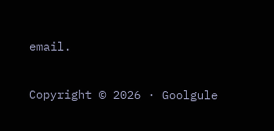email.

Copyright © 2026 · Goolgule